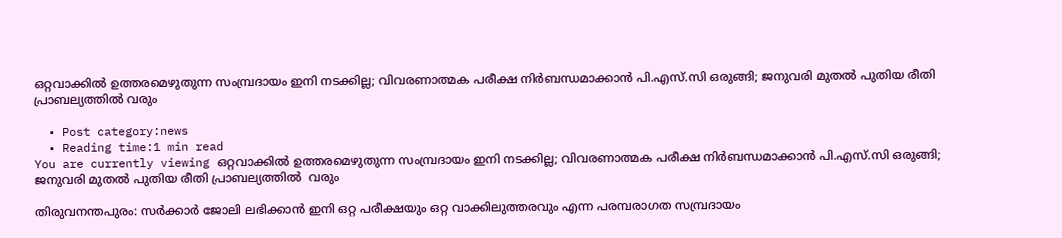ഒറ്റവാക്കില്‍ ഉത്തരമെഴുതുന്ന സംമ്പ്രദായം ഇനി നടക്കില്ല; വിവരണാത്മക പരീക്ഷ നിര്‍ബന്ധമാക്കാന്‍ പി.എസ്.സി ഒരുങ്ങി; ജനുവരി മുതല്‍ പുതിയ രീതി പ്രാബല്യത്തില്‍ വരും

  • Post category:news
  • Reading time:1 min read
You are currently viewing ഒറ്റവാക്കില്‍ ഉത്തരമെഴുതുന്ന സംമ്പ്രദായം ഇനി നടക്കില്ല; വിവരണാത്മക പരീക്ഷ നിര്‍ബന്ധമാക്കാന്‍ പി.എസ്.സി ഒരുങ്ങി; ജനുവരി മുതല്‍ പുതിയ രീതി പ്രാബല്യത്തില്‍  വരും

തിരുവനന്തപുരം: സര്‍ക്കാര്‍ ജോലി ലഭിക്കാന്‍ ഇനി ഒറ്റ പരീക്ഷയും ഒറ്റ വാക്കിലുത്തരവും എന്ന പരമ്പരാഗത സമ്പ്രദായം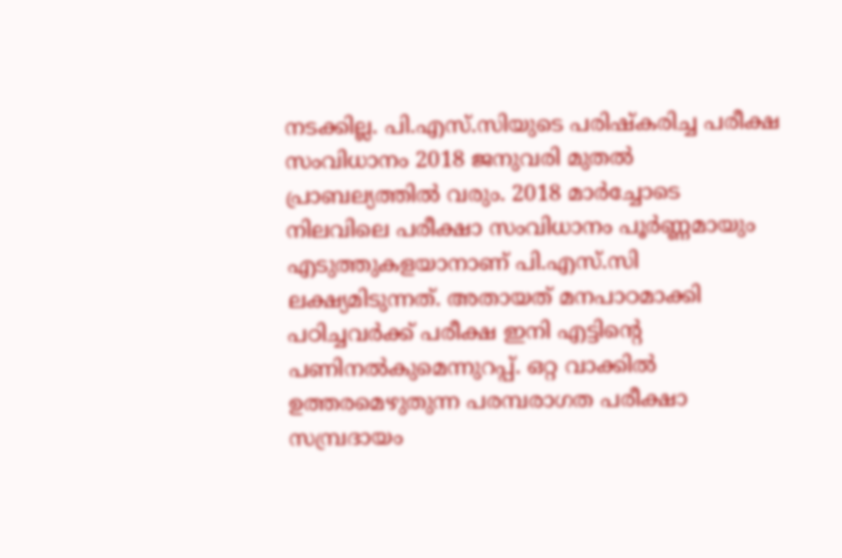നടക്കില്ല. പി.എസ്.സിയുടെ പരിഷ്‌കരിച്ച പരീക്ഷ സംവിധാനം 2018 ജനുവരി മുതല്‍ പ്രാബല്യത്തില്‍ വരും. 2018 മാര്‍ച്ചോടെ നിലവിലെ പരീക്ഷാ സംവിധാനം പൂര്‍ണ്ണമായും എടുത്തുകളയാനാണ് പി.എസ്.സി ലക്ഷ്യമിടുന്നത്. അതായത് മനപാഠമാക്കി പഠിച്ചവര്‍ക്ക് പരീക്ഷ ഇനി എട്ടിന്റെ പണിനല്‍കുമെന്നുറപ്പ്. ഒറ്റ വാക്കില്‍ ഉത്തരമെഴുതുന്ന പരമ്പരാഗത പരീക്ഷാ സമ്പ്രദായം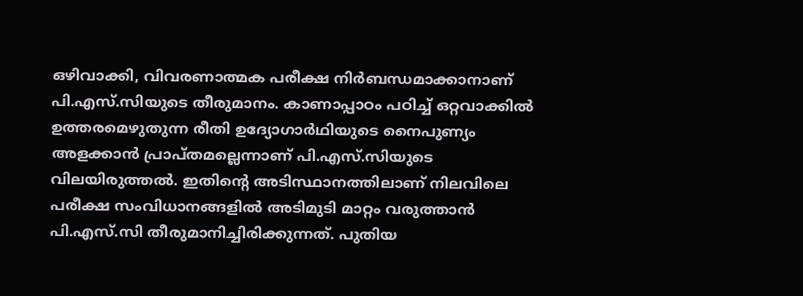ഒഴിവാക്കി, വിവരണാത്മക പരീക്ഷ നിര്‍ബന്ധമാക്കാനാണ് പി.എസ്.സിയുടെ തീരുമാനം. കാണാപ്പാഠം പഠിച്ച് ഒറ്റവാക്കില്‍ ഉത്തരമെഴുതുന്ന രീതി ഉദ്യോഗാര്‍ഥിയുടെ നൈപുണ്യം അളക്കാന്‍ പ്രാപ്തമല്ലെന്നാണ് പി.എസ്.സിയുടെ വിലയിരുത്തല്‍. ഇതിന്റെ അടിസ്ഥാനത്തിലാണ് നിലവിലെ പരീക്ഷ സംവിധാനങ്ങളില്‍ അടിമുടി മാറ്റം വരുത്താന്‍ പി.എസ്.സി തീരുമാനിച്ചിരിക്കുന്നത്. പുതിയ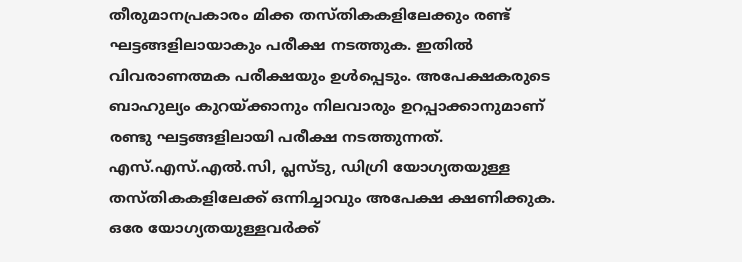തീരുമാനപ്രകാരം മിക്ക തസ്തികകളിലേക്കും രണ്ട് ഘട്ടങ്ങളിലായാകും പരീക്ഷ നടത്തുക. ഇതില്‍ വിവരാണത്മക പരീക്ഷയും ഉള്‍പ്പെടും. അപേക്ഷകരുടെ ബാഹുല്യം കുറയ്ക്കാനും നിലവാരും ഉറപ്പാക്കാനുമാണ് രണ്ടു ഘട്ടങ്ങളിലായി പരീക്ഷ നടത്തുന്നത്. എസ്.എസ്.എല്‍.സി, പ്ലസ്ടു, ഡിഗ്രി യോഗ്യതയുള്ള തസ്തികകളിലേക്ക് ഒന്നിച്ചാവും അപേക്ഷ ക്ഷണിക്കുക. ഒരേ യോഗ്യതയുള്ളവര്‍ക്ക്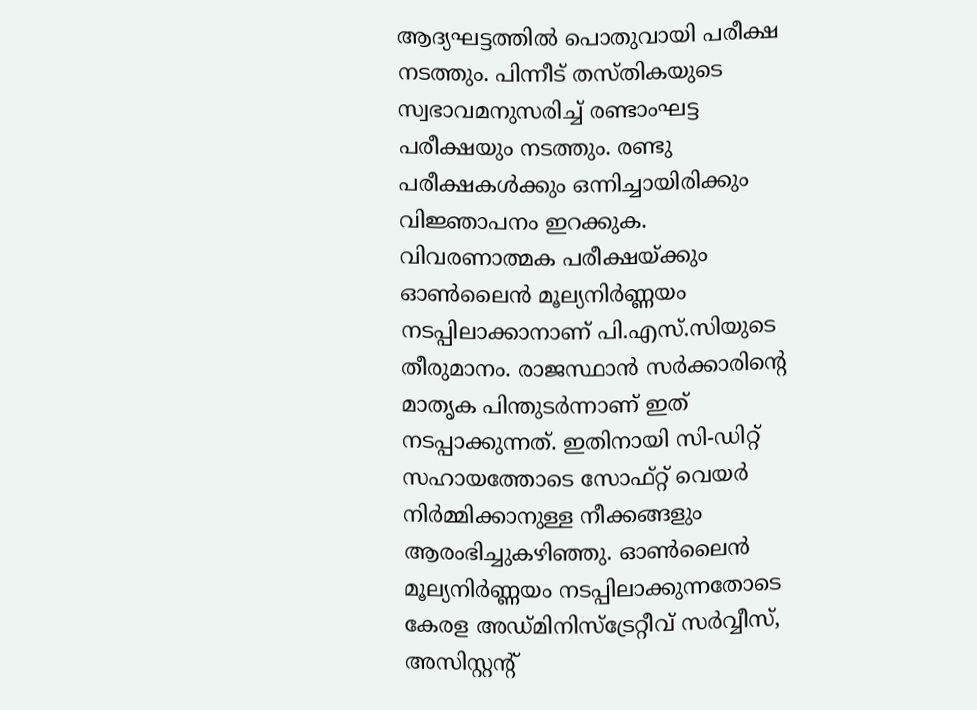ആദ്യഘട്ടത്തില്‍ പൊതുവായി പരീക്ഷ നടത്തും. പിന്നീട് തസ്തികയുടെ സ്വഭാവമനുസരിച്ച് രണ്ടാംഘട്ട പരീക്ഷയും നടത്തും. രണ്ടു പരീക്ഷകള്‍ക്കും ഒന്നിച്ചായിരിക്കും വിജ്ഞാപനം ഇറക്കുക. വിവരണാത്മക പരീക്ഷയ്ക്കും ഓണ്‍ലൈന്‍ മൂല്യനിര്‍ണ്ണയം നടപ്പിലാക്കാനാണ് പി.എസ്.സിയുടെ തീരുമാനം. രാജസ്ഥാന്‍ സര്‍ക്കാരിന്റെ മാതൃക പിന്തുടര്‍ന്നാണ് ഇത് നടപ്പാക്കുന്നത്. ഇതിനായി സി-ഡിറ്റ് സഹായത്തോടെ സോഫ്റ്റ് വെയര്‍ നിര്‍മ്മിക്കാനുള്ള നീക്കങ്ങളും ആരംഭിച്ചുകഴിഞ്ഞു. ഓണ്‍ലൈന്‍ മൂല്യനിര്‍ണ്ണയം നടപ്പിലാക്കുന്നതോടെ കേരള അഡ്മിനിസ്‌ട്രേറ്റീവ് സര്‍വ്വീസ്, അസിസ്റ്റന്റ്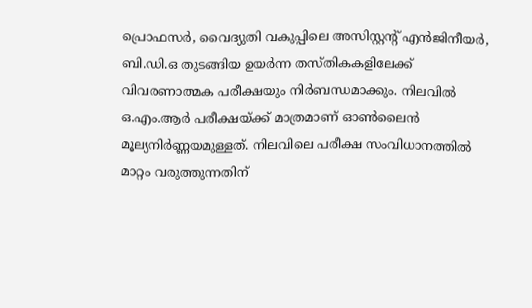പ്രൊഫസര്‍, വൈദ്യുതി വകുപ്പിലെ അസിസ്റ്റന്റ് എന്‍ജിനീയര്‍, ബി.ഡി.ഒ തുടങ്ങിയ ഉയര്‍ന്ന തസ്തികകളിലേക്ക് വിവരണാത്മക പരീക്ഷയും നിര്‍ബന്ധമാക്കും. നിലവില്‍ ഒ.എം.ആര്‍ പരീക്ഷയ്ക്ക് മാത്രമാണ് ഓണ്‍ലൈന്‍ മൂല്യനിര്‍ണ്ണയമുള്ളത്. നിലവിലെ പരീക്ഷ സംവിധാനത്തില്‍ മാറ്റം വരുത്തുന്നതിന്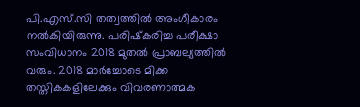പി.എസ്.സി തത്വത്തില്‍ അംഗീകാരം നല്‍കിയിരുന്നു. പരിഷ്‌കരിച്ച പരീക്ഷാ സംവിധാനം 2018 മുതല്‍ പ്രാബല്യത്തില്‍ വരും. 2018 മാര്‍ച്ചോടെ മിക്ക തസ്തികകളിലേക്കും വിവരണാത്മക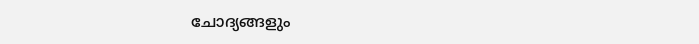ചോദ്യങ്ങളും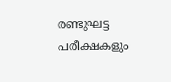രണ്ടുഘട്ട പരീക്ഷകളും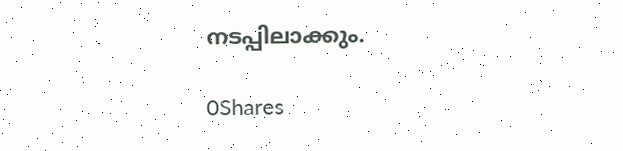നടപ്പിലാക്കും.

0Shares